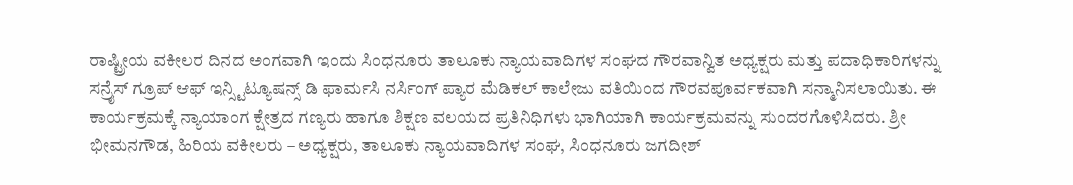ರಾಷ್ಟ್ರೀಯ ವಕೀಲರ ದಿನದ ಅಂಗವಾಗಿ ಇಂದು ಸಿಂಧನೂರು ತಾಲೂಕು ನ್ಯಾಯವಾದಿಗಳ ಸಂಘದ ಗೌರವಾನ್ವಿತ ಅಧ್ಯಕ್ಷರು ಮತ್ತು ಪದಾಧಿಕಾರಿಗಳನ್ನು ಸನ್ರೈಸ್ ಗ್ರೂಪ್ ಆಫ್ ಇನ್ಸ್ಟಿಟ್ಯೂಷನ್ಸ್ ಡಿ ಫಾರ್ಮಸಿ ನರ್ಸಿಂಗ್ ಪ್ಯಾರ ಮೆಡಿಕಲ್ ಕಾಲೇಜು ವತಿಯಿಂದ ಗೌರವಪೂರ್ವಕವಾಗಿ ಸನ್ಮಾನಿಸಲಾಯಿತು. ಈ ಕಾರ್ಯಕ್ರಮಕ್ಕೆ ನ್ಯಾಯಾಂಗ ಕ್ಷೇತ್ರದ ಗಣ್ಯರು ಹಾಗೂ ಶಿಕ್ಷಣ ವಲಯದ ಪ್ರತಿನಿಧಿಗಳು ಭಾಗಿಯಾಗಿ ಕಾರ್ಯಕ್ರಮವನ್ನು ಸುಂದರಗೊಳಿಸಿದರು. ಶ್ರೀ ಭೀಮನಗೌಡ, ಹಿರಿಯ ವಕೀಲರು – ಅಧ್ಯಕ್ಷರು, ತಾಲೂಕು ನ್ಯಾಯವಾದಿಗಳ ಸಂಘ, ಸಿಂಧನೂರು ಜಗದೀಶ್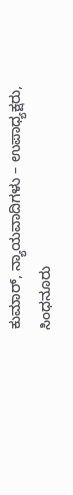ಕುಮಾರ್, ನ್ಯಾಯವಾದಿಗಳು – ಉಪಾಧ್ಯಕ್ಷರು, ಸಿಂಧನೂರು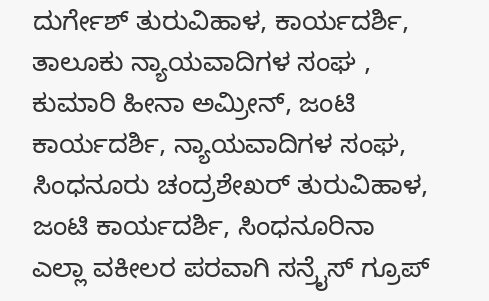ದುರ್ಗೇಶ್ ತುರುವಿಹಾಳ, ಕಾರ್ಯದರ್ಶಿ, ತಾಲೂಕು ನ್ಯಾಯವಾದಿಗಳ ಸಂಘ , ಕುಮಾರಿ ಹೀನಾ ಅಮ್ರೀನ್, ಜಂಟಿ ಕಾರ್ಯದರ್ಶಿ, ನ್ಯಾಯವಾದಿಗಳ ಸಂಘ, ಸಿಂಧನೂರು ಚಂದ್ರಶೇಖರ್ ತುರುವಿಹಾಳ, ಜಂಟಿ ಕಾರ್ಯದರ್ಶಿ, ಸಿಂಧನೂರಿನಾ ಎಲ್ಲಾ ವಕೀಲರ ಪರವಾಗಿ ಸನ್ರೈಸ್ ಗ್ರೂಪ್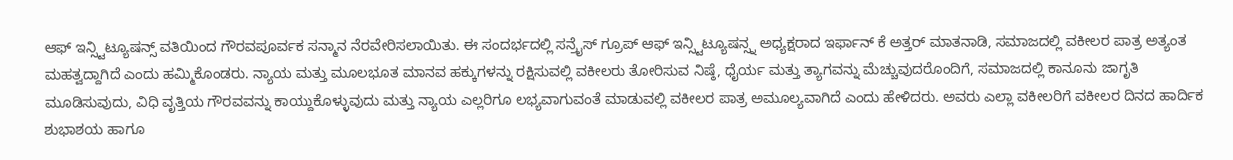ಆಫ್ ಇನ್ಸ್ಟಿಟ್ಯೂಷನ್ಸ್ ವತಿಯಿಂದ ಗೌರವಪೂರ್ವಕ ಸನ್ಮಾನ ನೆರವೇರಿಸಲಾಯಿತು. ಈ ಸಂದರ್ಭದಲ್ಲಿ ಸನ್ರೈಸ್ ಗ್ರೂಪ್ ಆಫ್ ಇನ್ಸ್ಟಿಟ್ಯೂಷನ್ಸ್ನ ಅಧ್ಯಕ್ಷರಾದ ಇರ್ಫಾನ್ ಕೆ ಅತ್ತರ್ ಮಾತನಾಡಿ, ಸಮಾಜದಲ್ಲಿ ವಕೀಲರ ಪಾತ್ರ ಅತ್ಯಂತ ಮಹತ್ವದ್ದಾಗಿದೆ ಎಂದು ಹಮ್ಮಿಕೊಂಡರು. ನ್ಯಾಯ ಮತ್ತು ಮೂಲಭೂತ ಮಾನವ ಹಕ್ಕುಗಳನ್ನು ರಕ್ಷಿಸುವಲ್ಲಿ ವಕೀಲರು ತೋರಿಸುವ ನಿಷ್ಠೆ, ಧೈರ್ಯ ಮತ್ತು ತ್ಯಾಗವನ್ನು ಮೆಚ್ಚುವುದರೊಂದಿಗೆ, ಸಮಾಜದಲ್ಲಿ ಕಾನೂನು ಜಾಗೃತಿ ಮೂಡಿಸುವುದು, ವಿಧಿ ವೃತ್ತಿಯ ಗೌರವವನ್ನು ಕಾಯ್ದುಕೊಳ್ಳುವುದು ಮತ್ತು ನ್ಯಾಯ ಎಲ್ಲರಿಗೂ ಲಭ್ಯವಾಗುವಂತೆ ಮಾಡುವಲ್ಲಿ ವಕೀಲರ ಪಾತ್ರ ಅಮೂಲ್ಯವಾಗಿದೆ ಎಂದು ಹೇಳಿದರು. ಅವರು ಎಲ್ಲಾ ವಕೀಲರಿಗೆ ವಕೀಲರ ದಿನದ ಹಾರ್ದಿಕ ಶುಭಾಶಯ ಹಾಗೂ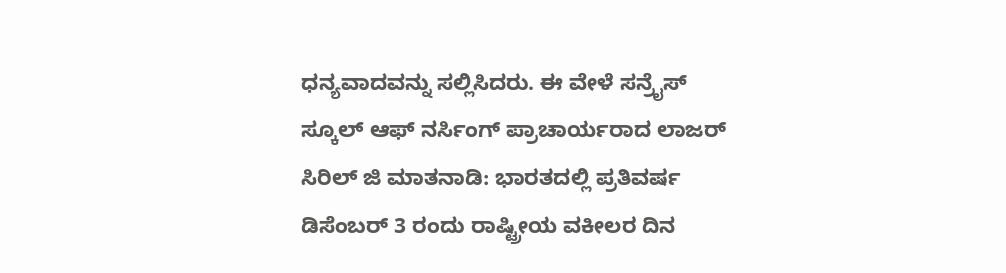ಧನ್ಯವಾದವನ್ನು ಸಲ್ಲಿಸಿದರು. ಈ ವೇಳೆ ಸನ್ರೈಸ್ ಸ್ಕೂಲ್ ಆಫ್ ನರ್ಸಿಂಗ್ ಪ್ರಾಚಾರ್ಯರಾದ ಲಾಜರ್ ಸಿರಿಲ್ ಜಿ ಮಾತನಾಡಿ: ಭಾರತದಲ್ಲಿ ಪ್ರತಿವರ್ಷ ಡಿಸೆಂಬರ್ 3 ರಂದು ರಾಷ್ಟ್ರೀಯ ವಕೀಲರ ದಿನ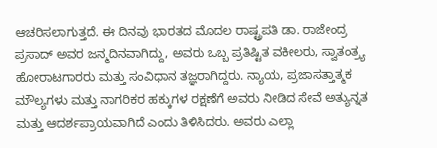ಆಚರಿಸಲಾಗುತ್ತದೆ. ಈ ದಿನವು ಭಾರತದ ಮೊದಲ ರಾಷ್ಟ್ರಪತಿ ಡಾ. ರಾಜೇಂದ್ರ ಪ್ರಸಾದ್ ಅವರ ಜನ್ಮದಿನವಾಗಿದ್ದು, ಅವರು ಒಬ್ಬ ಪ್ರತಿಷ್ಟಿತ ವಕೀಲರು, ಸ್ವಾತಂತ್ರ್ಯ ಹೋರಾಟಗಾರರು ಮತ್ತು ಸಂವಿಧಾನ ತಜ್ಞರಾಗಿದ್ದರು. ನ್ಯಾಯ, ಪ್ರಜಾಸತ್ತಾತ್ಮಕ ಮೌಲ್ಯಗಳು ಮತ್ತು ನಾಗರಿಕರ ಹಕ್ಕುಗಳ ರಕ್ಷಣೆಗೆ ಅವರು ನೀಡಿದ ಸೇವೆ ಅತ್ಯುನ್ನತ ಮತ್ತು ಆದರ್ಶಪ್ರಾಯವಾಗಿದೆ ಎಂದು ತಿಳಿಸಿದರು. ಅವರು ಎಲ್ಲಾ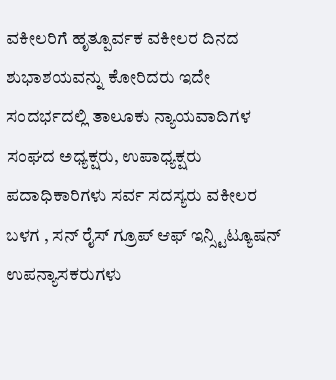ವಕೀಲರಿಗೆ ಹೃತ್ಪೂರ್ವಕ ವಕೀಲರ ದಿನದ ಶುಭಾಶಯವನ್ನು ಕೋರಿದರು ಇದೇ ಸಂದರ್ಭದಲ್ಲಿ ತಾಲೂಕು ನ್ಯಾಯವಾದಿಗಳ ಸಂಘದ ಅಧ್ಯಕ್ಷರು, ಉಪಾಧ್ಯಕ್ಷರು ಪದಾಧಿಕಾರಿಗಳು ಸರ್ವ ಸದಸ್ಯರು ವಕೀಲರ ಬಳಗ , ಸನ್ ರೈಸ್ ಗ್ರೂಪ್ ಆಫ್ ಇನ್ಸ್ಟಿಟ್ಯೂಷನ್ ಉಪನ್ಯಾಸಕರುಗಳು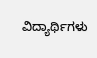ವಿದ್ಯಾರ್ಥಿಗಳು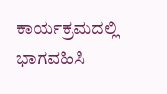ಕಾರ್ಯಕ್ರಮದಲ್ಲಿ ಭಾಗವಹಿಸಿ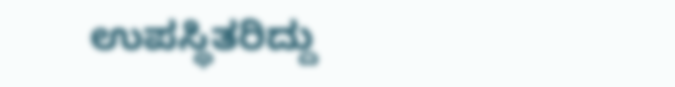ಉಪಸ್ಥಿತರಿದ್ದು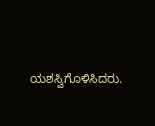ಯಶಸ್ವಿಗೊಳಿಸಿದರು.